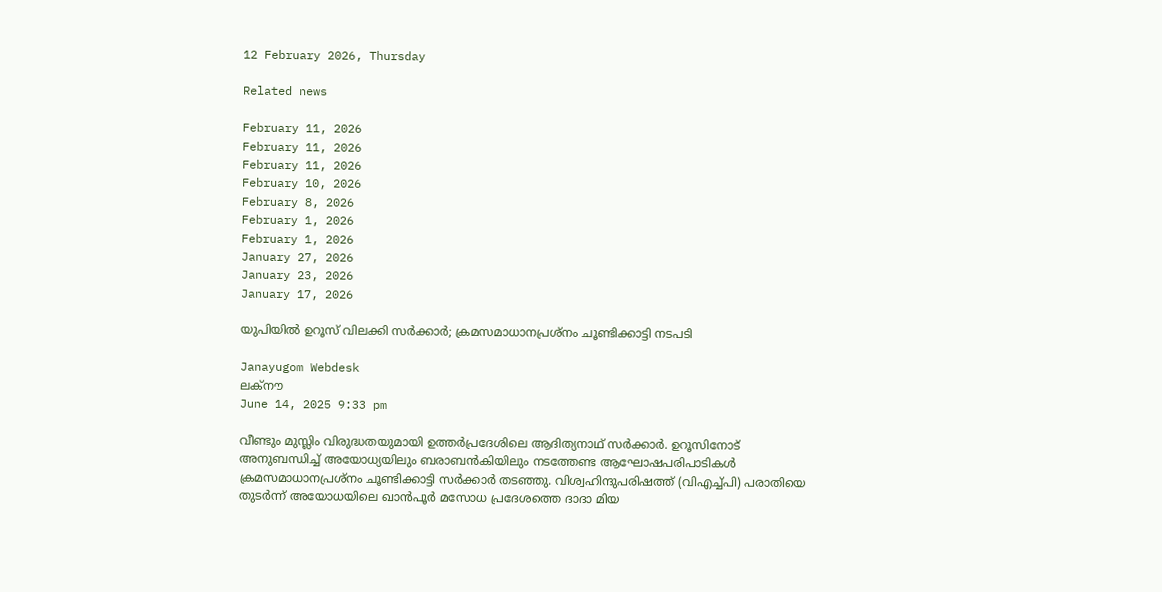12 February 2026, Thursday

Related news

February 11, 2026
February 11, 2026
February 11, 2026
February 10, 2026
February 8, 2026
February 1, 2026
February 1, 2026
January 27, 2026
January 23, 2026
January 17, 2026

യുപിയില്‍ ഉറൂസ് വിലക്കി സര്‍ക്കാര്‍; ക്രമസമാധാനപ്രശ്നം ചൂണ്ടിക്കാട്ടി നടപടി

Janayugom Webdesk
ലക‍്നൗ
June 14, 2025 9:33 pm

വീണ്ടും മുസ്ലിം വിരുദ്ധതയുമായി ഉത്തര്‍പ്രദേശിലെ ആദിത്യനാഥ് സര്‍ക്കാര്‍. ഉറൂസിനോട് അനുബന്ധിച്ച് അയോധ്യയിലും ബരാബന്‍കിയിലും നടത്തേണ്ട ആഘോഷപരിപാടികള്‍ ക്രമസമാധാനപ്രശ്നം ചൂണ്ടിക്കാട്ടി സര്‍ക്കാര്‍ തടഞ്ഞു. വിശ്വഹിന്ദുപരിഷത്ത് (വിഎച്ച്പി) പരാതിയെ തുടര്‍ന്ന് അയോധയിലെ ഖാന്‍പൂര്‍ മസോധ പ്രദേശത്തെ ദാദാ മിയ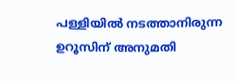പള്ളിയില്‍ നടത്താനിരുന്ന ഉറൂസിന് അനുമതി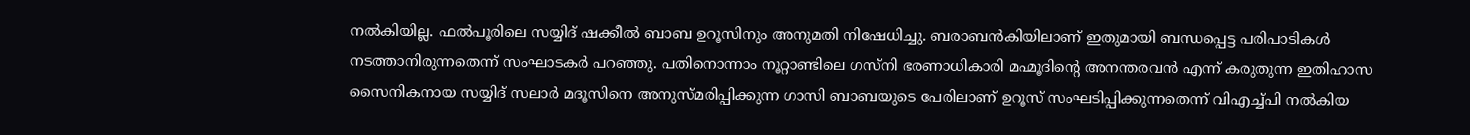നല്‍കിയില്ല. ഫല്‍പൂരിലെ സയ്യിദ് ഷക്കീല്‍ ബാബ ഉറൂസിനും അനുമതി നിഷേധിച്ചു. ബരാബന്‍കിയിലാണ് ഇതുമായി ബന്ധപ്പെട്ട പരിപാടികള്‍ നടത്താനിരുന്നതെന്ന് സംഘാടകര്‍ പറഞ്ഞു. പതിനൊന്നാം നൂറ്റാണ്ടിലെ ഗസ്‍നി ഭരണാധികാരി മഹ്മൂദിന്റെ അനന്തരവന്‍ എന്ന് കരുതുന്ന ഇതിഹാസ സൈനികനായ സയ്യിദ് സലാര്‍ മദൂസിനെ അനുസ്മരിപ്പിക്കുന്ന ഗാസി ബാബയുടെ പേരിലാണ് ഉറൂസ് സംഘടിപ്പിക്കുന്നതെന്ന് വിഎച്ച്പി നല്‍കിയ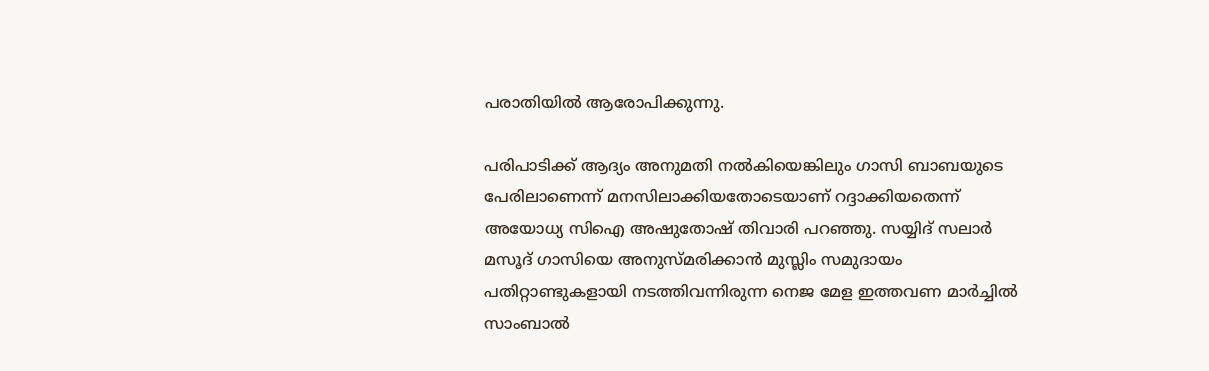പരാതിയില്‍ ആരോപിക്കുന്നു.

പരിപാടിക്ക് ആദ്യം അനുമതി നല്‍കിയെങ്കിലും ഗാസി ബാബയുടെ പേരിലാണെന്ന് മനസിലാക്കിയതോടെയാണ് റദ്ദാക്കിയതെന്ന് അയോധ്യ സിഐ അഷുതോഷ് തിവാരി പറഞ്ഞു. സയ്യിദ് സലാര്‍ മസൂദ് ഗാസിയെ അനുസ്മരിക്കാന്‍ മുസ്ലിം സമുദായം പതിറ്റാണ്ടുകളായി നടത്തിവന്നിരുന്ന നെജ മേള ഇത്തവണ മാര്‍ച്ചില്‍ സാംബാല്‍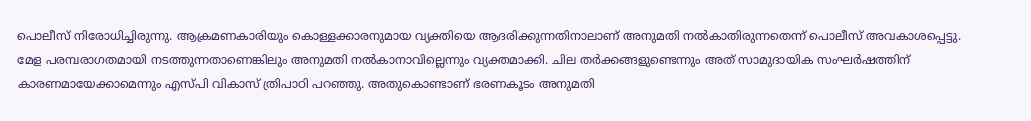പൊലീസ് നിരോധിച്ചിരുന്നു. ആക്രമണകാരിയും കൊള്ളക്കാരനുമായ വ്യക്തിയെ ആദരിക്കുന്നതിനാലാണ് അനുമതി നല്‍കാതിരുന്നതെന്ന് പൊലീസ് അവകാശപ്പെട്ടു. മേള പരമ്പരാഗതമായി നടത്തുന്നതാണെങ്കിലും അനുമതി നല്‍കാനാവില്ലെന്നും വ്യക്തമാക്കി. ചില തര്‍ക്കങ്ങളുണ്ടെന്നും അത് സാമുദായിക സംഘര്‍ഷത്തിന് കാരണമായേക്കാമെന്നും എസ്‌പി വികാസ് ത്രിപാഠി പറഞ്ഞു. അതുകൊണ്ടാണ് ഭരണകൂടം അനുമതി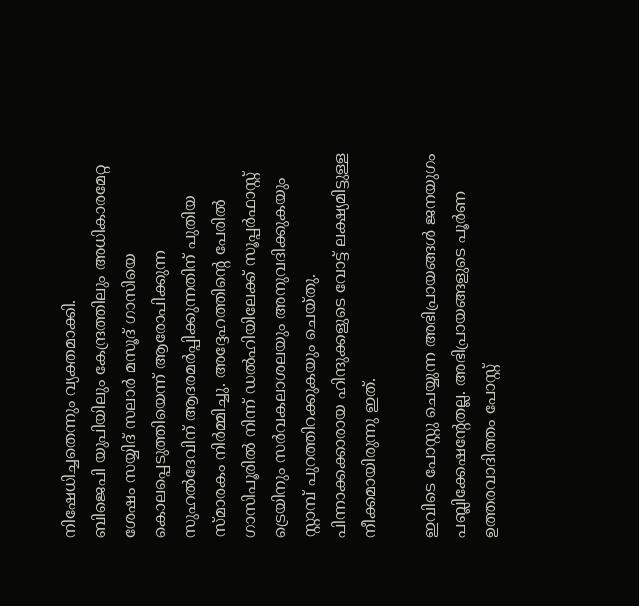നിഷേധിച്ചതെന്നും വ്യക്തമാക്കി.
ബിജെപി യുപിയിലും കേന്ദ്രത്തിലും അധികാരമേറ്റ ശേഷം സയ്യിദ് സലാര്‍ മസൂദ് ഗാസിയെ കൊലപ്പെടുത്തിയെന്ന് ആരോപിക്കുന്ന സുഹല്‍ദേവിന് ആദരമര്‍പ്പിക്കുന്നതിന് പുതിയ സ്മാരകം നിര്‍മ്മിച്ചു. അദ്ദേഹത്തിന്റെ പേരില്‍ ഗാസിപൂരില്‍ നിന്ന് ഡല്‍ഹിയിലേക്ക് സൂപ്പര്‍ഫാസ്റ്റ് ട്രെയിനും സര്‍വകലാശലയും അനുവദിക്കുകയും സ്റ്റാമ്പ് പുറത്തിറക്കുകയും ചെയ്തു. പിന്നാക്കക്കാരായ ഹിന്ദുക്കളുടെ വോട്ട് ലക്ഷ്യമിട്ടുള്ള നീക്കമായിരുന്നു ഇത്.

ഇവിടെ പോസ്റ്റു ചെയ്യുന്ന അഭിപ്രായങ്ങള്‍ ജനയുഗം പബ്ലിക്കേഷന്റേതല്ല. അഭിപ്രായങ്ങളുടെ പൂര്‍ണ ഉത്തരവാദിത്തം പോസ്റ്റ്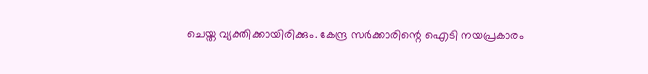ചെയ്ത വ്യക്തിക്കായിരിക്കും. കേന്ദ്ര സര്‍ക്കാരിന്റെ ഐടി നയപ്രകാരം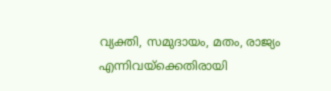വ്യക്തി, സമുദായം, മതം, രാജ്യം എന്നിവയ്‌ക്കെതിരായി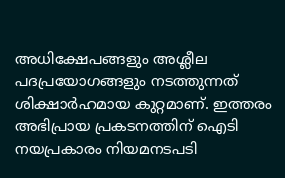അധിക്ഷേപങ്ങളും അശ്ലീല പദപ്രയോഗങ്ങളും നടത്തുന്നത് ശിക്ഷാര്‍ഹമായ കുറ്റമാണ്. ഇത്തരം അഭിപ്രായ പ്രകടനത്തിന് ഐടി നയപ്രകാരം നിയമനടപടി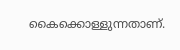കൈക്കൊള്ളുന്നതാണ്.